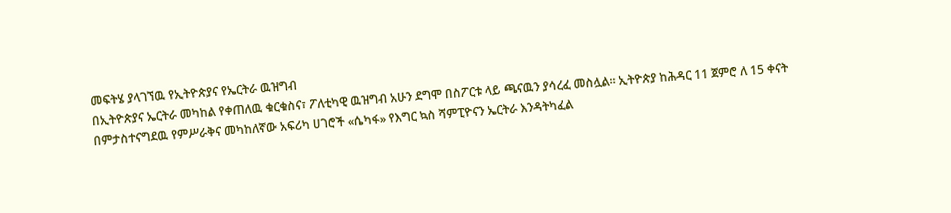መፍትሄ ያላገኘዉ የኢትዮጵያና የኤርትራ ዉዝግብ
በኢትዮጵያና ኤርትራ መካከል የቀጠለዉ ቁርቁስና፣ ፖለቲካዊ ዉዝግብ አሁን ደግሞ በስፖርቱ ላይ ጫናዉን ያሳረፈ መስሏል። ኢትዮጵያ ከሕዳር 11 ጀምሮ ለ 15 ቀናት በምታስተናግደዉ የምሥራቅና መካከለኛው አፍሪካ ሀገሮች «ሴካፋ» የእግር ኳስ ሻምፒዮናን ኤርትራ እንዳትካፈል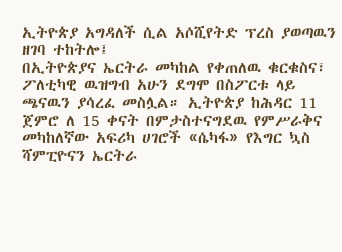ኢትዮጵያ አግዳለች ሲል አሶሺየትድ ፕረስ ያወጣዉን ዘገባ ተከትሎ፤
በኢትዮጵያና ኤርትራ መካከል የቀጠለዉ ቁርቁስና፣ ፖለቲካዊ ዉዝግብ አሁን ደግሞ በስፖርቱ ላይ ጫናዉን ያሳረፈ መስሏል። ኢትዮጵያ ከሕዳር 11 ጀምሮ ለ 15 ቀናት በምታስተናግደዉ የምሥራቅና መካከለኛው አፍሪካ ሀገሮች «ሴካፋ» የእግር ኳስ ሻምፒዮናን ኤርትራ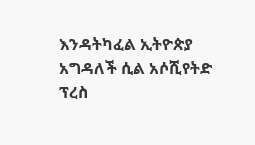እንዳትካፈል ኢትዮጵያ አግዳለች ሲል አሶሺየትድ ፕረስ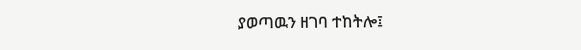ያወጣዉን ዘገባ ተከትሎ፤